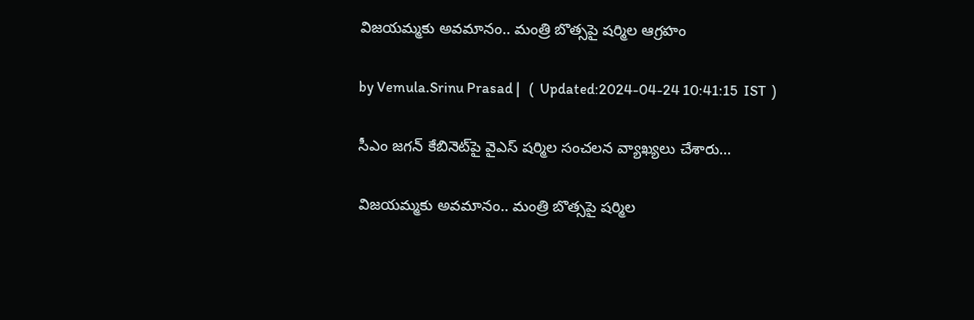విజయమ్మకు అవమానం.. మంత్రి బొత్సపై షర్మిల ఆగ్రహం

by Vemula.Srinu Prasad |   (  Updated:2024-04-24 10:41:15  IST  )

సీఎం జగన్ కేబినెట్‌పై వైఎస్ షర్మిల సంచలన వ్యాఖ్యలు చేశారు...

విజయమ్మకు అవమానం.. మంత్రి బొత్సపై షర్మిల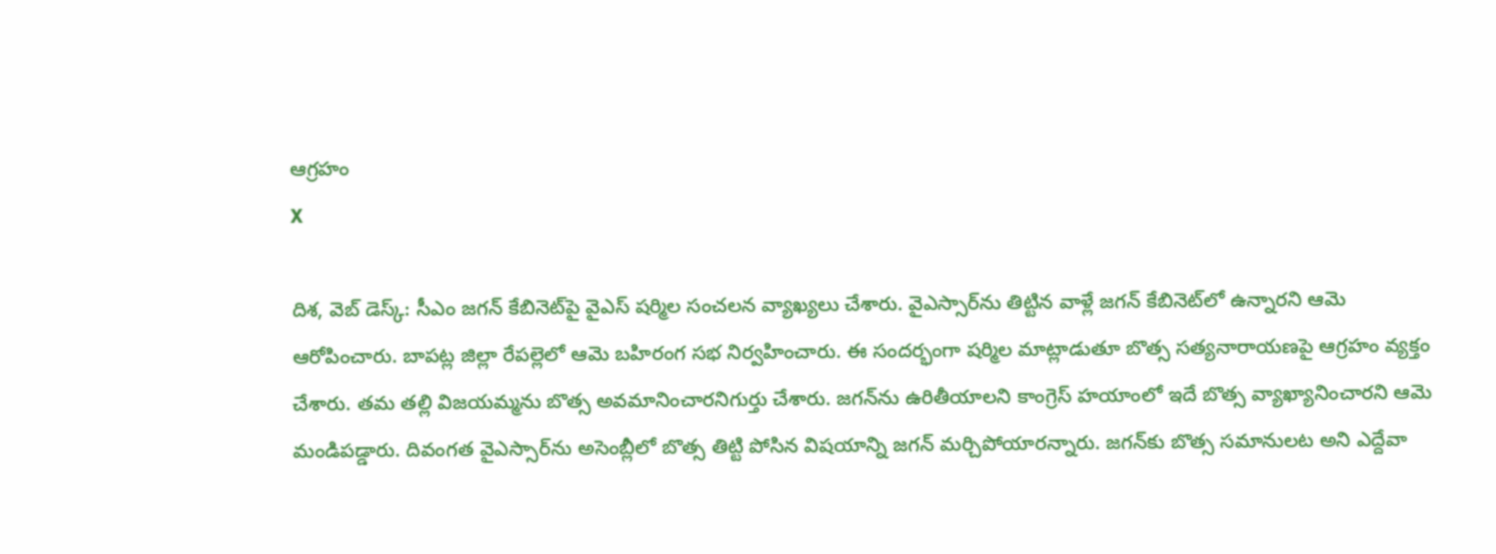ఆగ్రహం
X

దిశ, వెబ్ డెస్క్: సీఎం జగన్ కేబినెట్‌పై వైఎస్ షర్మిల సంచలన వ్యాఖ్యలు చేశారు. వైఎస్సార్‌ను తిట్టిన వాళ్లే జగన్ కేబినెట్‌లో ఉన్నారని ఆమె ఆరోపించారు. బాపట్ల జిల్లా రేపల్లెలో ఆమె బహిరంగ సభ నిర్వహించారు. ఈ సందర్భంగా షర్మిల మాట్లాడుతూ బొత్స సత్యనారాయణపై ఆగ్రహం వ్యక్తం చేశారు. తమ తల్లి విజయమ్మను బొత్స అవమానించారనిగుర్తు చేశారు. జగన్‌ను ఉరితీయాలని కాంగ్రెస్ హయాంలో ఇదే బొత్స వ్యాఖ్యానించారని ఆమె మండిపడ్డారు. దివంగత వైఎస్సార్‌ను అసెంబ్లీలో బొత్స తిట్టి పోసిన విషయాన్ని జగన్ మర్చిపోయారన్నారు. జగన్‌కు బొత్స సమానులట అని ఎద్దేవా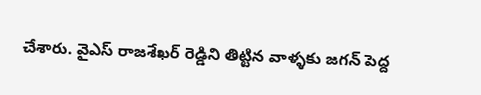చేశారు. వైఎస్ రాజశేఖర్ రెడ్డిని తిట్టిన వాళ్ళకు జగన్ పెద్ద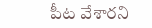పీట వేశారని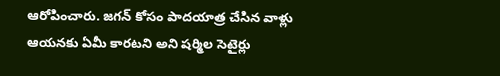ఆరోపించారు. జగన్ కోసం పాదయాత్ర చేసిన వాళ్లు ఆయనకు ఏమీ కారటని అని షర్మిల సెటైర్లు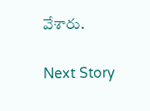వేశారు.

Next Story